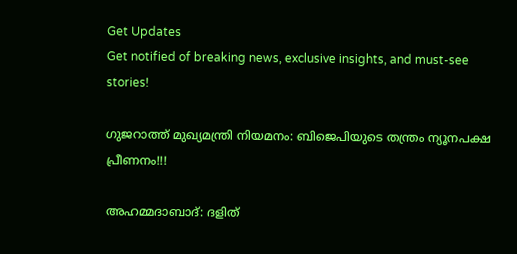Get Updates
Get notified of breaking news, exclusive insights, and must-see stories!

ഗുജറാത്ത് മുഖ്യമന്ത്രി നിയമനം: ബിജെപിയുടെ തന്ത്രം ന്യൂനപക്ഷ പ്രീണനം!!!

അഹമ്മദാബാദ്: ദളിത്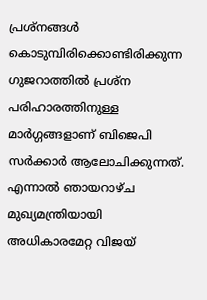പ്രശ്‌നങ്ങള്‍ കൊടുമ്പിരിക്കൊണ്ടിരിക്കുന്ന ഗുജറാത്തില്‍ പ്രശ്‌ന പരിഹാരത്തിനുള്ള മാര്‍ഗ്ഗങ്ങളാണ് ബിജെപി സര്‍ക്കാര്‍ ആലോചിക്കുന്നത്. എന്നാല്‍ ഞായറാഴ്ച മുഖ്യമന്ത്രിയായി അധികാരമേറ്റ വിജയ്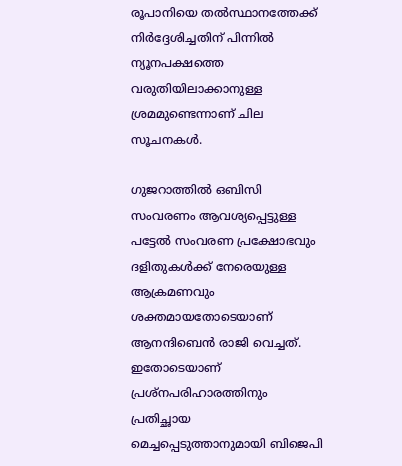രൂപാനിയെ തല്‍സ്ഥാനത്തേക്ക് നിര്‍ദ്ദേശിച്ചതിന് പിന്നില്‍ ന്യൂനപക്ഷത്തെ വരുതിയിലാക്കാനുള്ള ശ്രമമുണ്ടെന്നാണ് ചില സൂചനകള്‍.

ഗുജറാത്തില്‍ ഒബിസി സംവരണം ആവശ്യപ്പെട്ടുള്ള പട്ടേല്‍ സംവരണ പ്രക്ഷോഭവും ദളിതുകള്‍ക്ക് നേരെയുള്ള ആക്രമണവും ശക്തമായതോടെയാണ് ആനന്ദിബെന്‍ രാജി വെച്ചത്. ഇതോടെയാണ് പ്രശ്‌നപരിഹാരത്തിനും പ്രതിച്ഛായ മെച്ചപ്പെടുത്താനുമായി ബിജെപി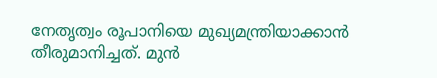നേതൃത്വം രൂപാനിയെ മുഖ്യമന്ത്രിയാക്കാന്‍ തീരുമാനിച്ചത്. മുന്‍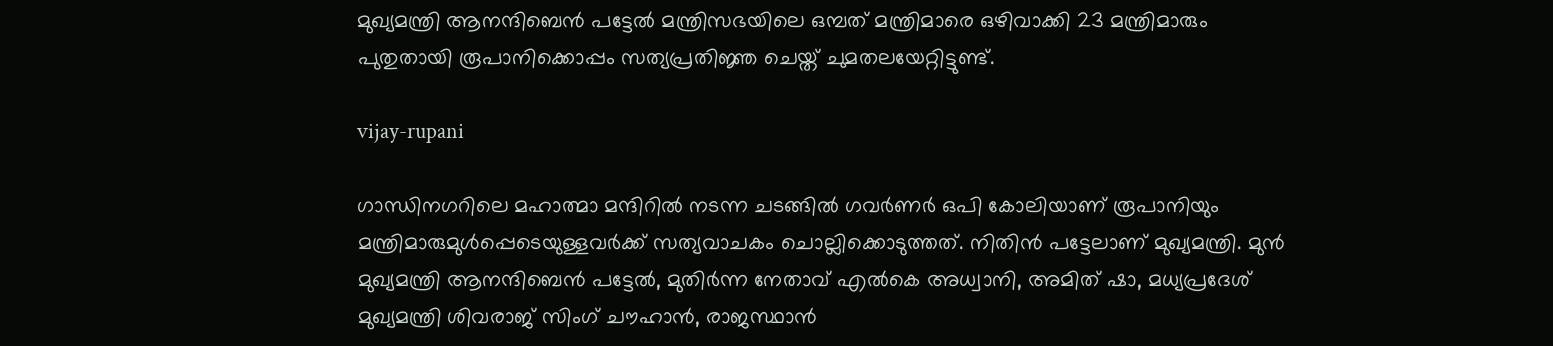മുഖ്യമന്ത്രി ആനന്ദിബെന്‍ പട്ടേല്‍ മന്ത്രിസഭയിലെ ഒമ്പത് മന്ത്രിമാരെ ഒഴിവാക്കി 23 മന്ത്രിമാരും പുതുതായി രൂപാനിക്കൊപ്പം സത്യപ്രതിജ്ഞ ചെയ്ത് ചുമതലയേറ്റിട്ടുണ്ട്.

vijay-rupani

ഗാന്ധിനഗറിലെ മഹാത്മാ മന്ദിറില്‍ നടന്ന ചടങ്ങില്‍ ഗവര്‍ണര്‍ ഒപി കോലിയാണ് രൂപാനിയും മന്ത്രിമാരുമുള്‍പ്പെടെയുള്ളവര്‍ക്ക് സത്യവാചകം ചൊല്ലിക്കൊടുത്തത്. നിതിന്‍ പട്ടേലാണ് മുഖ്യമന്ത്രി. മുന്‍ മുഖ്യമന്ത്രി ആനന്ദിബെന്‍ പട്ടേല്‍, മുതിര്‍ന്ന നേതാവ് എല്‍കെ അധ്വാനി, അമിത് ഷാ, മധ്യപ്രദേശ് മുഖ്യമന്ത്രി ശിവരാജ് സിംഗ് ചൗഹാന്‍, രാജസ്ഥാന്‍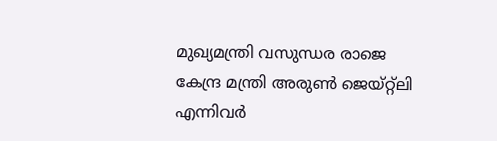മുഖ്യമന്ത്രി വസുന്ധര രാജെ കേന്ദ്ര മന്ത്രി അരുണ്‍ ജെയ്റ്റ്‌ലി എന്നിവര്‍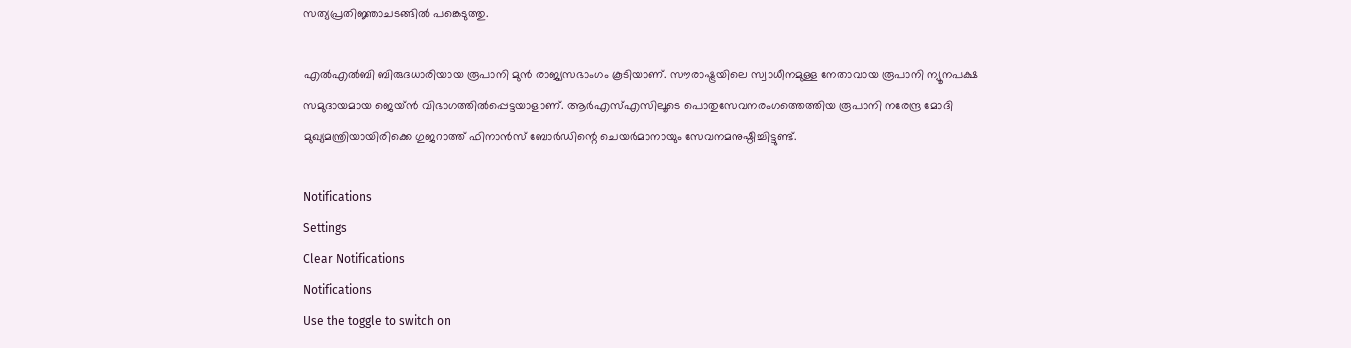സത്യപ്രതിജ്ഞാചടങ്ങില്‍ പങ്കെടുത്തു.

എല്‍എല്‍ബി ബിരുദധാരിയായ രൂപാനി മുന്‍ രാജ്യസഭാംഗം കൂടിയാണ്. സൗരാഷ്ട്രയിലെ സ്വാധീനമുള്ള നേതാവായ രൂപാനി ന്യൂനപക്ഷ സമുദായമായ ജെയ്ന്‍ വിഭാഗത്തില്‍പ്പെട്ടയാളാണ്. ആര്‍എസ്എസിലൂടെ പൊതുസേവനരംഗത്തെത്തിയ രൂപാനി നരേന്ദ്ര മോദി മുഖ്യമന്ത്രിയായിരിക്കെ ഗുജറാത്ത് ഫിനാന്‍സ് ബോര്‍ഡിന്റെ ചെയര്‍മാനായും സേവനമനുഷ്ഠിച്ചിട്ടുണ്ട്.

Notifications
Settings
Clear Notifications
Notifications
Use the toggle to switch on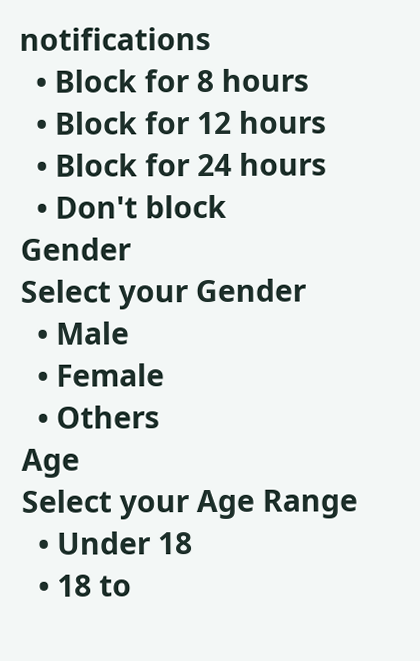notifications
  • Block for 8 hours
  • Block for 12 hours
  • Block for 24 hours
  • Don't block
Gender
Select your Gender
  • Male
  • Female
  • Others
Age
Select your Age Range
  • Under 18
  • 18 to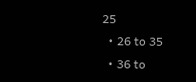25
  • 26 to 35
  • 36 to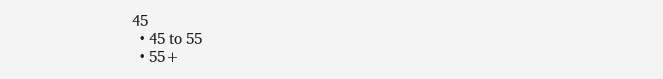45
  • 45 to 55
  • 55+